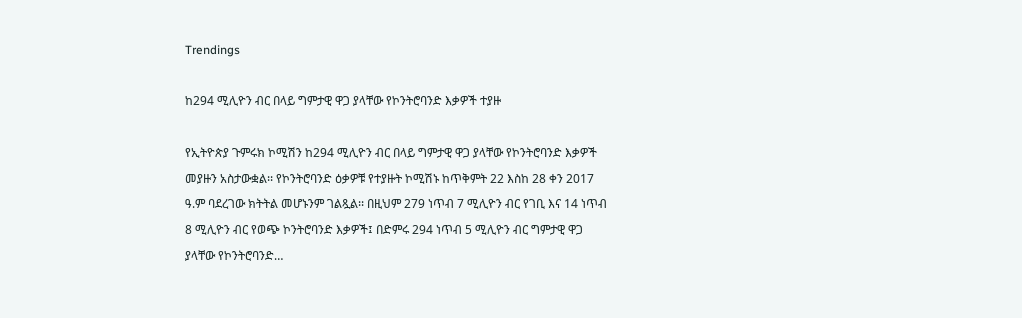Trendings

ከ294 ሚሊዮን ብር በላይ ግምታዊ ዋጋ ያላቸው የኮንትሮባንድ እቃዎች ተያዙ

የኢትዮጵያ ጉምሩክ ኮሚሽን ከ294 ሚሊዮን ብር በላይ ግምታዊ ዋጋ ያላቸው የኮንትሮባንድ እቃዎች መያዙን አስታውቋል፡፡ የኮንትሮባንድ ዕቃዎቹ የተያዙት ኮሚሽኑ ከጥቅምት 22 እስከ 28 ቀን 2017 ዓ.ም ባደረገው ክትትል መሆኑንም ገልጿል፡፡ በዚህም 279 ነጥብ 7 ሚሊዮን ብር የገቢ እና 14 ነጥብ 8 ሚሊዮን ብር የወጭ ኮንትሮባንድ እቃዎች፤ በድምሩ 294 ነጥብ 5 ሚሊዮን ብር ግምታዊ ዋጋ ያላቸው የኮንትሮባንድ…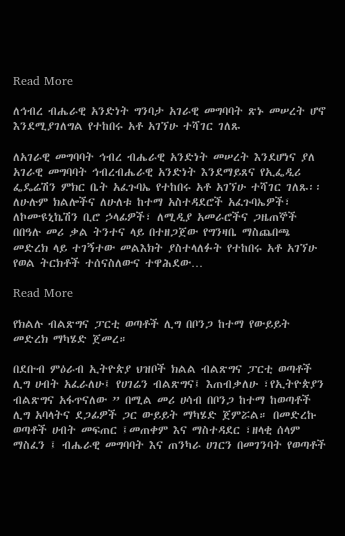Read More

ለኅብረ ብሔራዊ አንድነት ግንባታ አገራዊ መግባባት ጽኑ መሠረት ሆኖ እንደሚያገለግል የተከበሩ አቶ አገኘሁ ተሻገር ገለጹ

ለአገራዊ መግባባት ኅብረ ብሔራዊ አንድነት መሠረት እንደሆነና ያለ አገራዊ መግባባት ኅብረብሔራዊ አንድነት እንደማይጸና የኢፌዲሪ ፌዴሬሽን ምክር ቤት አፈጉባኤ የተከበሩ አቶ አገኘሁ ተሻገር ገለጹ፡፡ ለሁሉም ክልሎችና ለሁለቱ ከተማ አስተዳደሮች አፈጉባኤዎች፣ ለኮሙዩኒኬሽን ቢሮ ኃላፊዎች፣ ለሚዲያ አመራሮችና ጋዜጠኞች በበዓሉ መሪ ቃል ትንተና ላይ በተዘጋጀው የግንዛቤ ማስጨበጫ መድረክ ላይ ተገኝተው መልእክት ያስተላለፉት የተከበሩ አቶ አገኘሁ የወል ትርክቶች ተሰናስለውና ተዋሕደው…

Read More

የክልሉ ብልጽግና ፓርቲ ወጣቶች ሊግ በቦንጋ ከተማ የውይይት መድረክ ማካሄድ ጀመረ።

በደቡብ ምዕራብ ኢትዮጵያ ህዝቦች ክልል ብልጽግና ፓርቲ ወጣቶች ሊግ ሀብት አፈራለሁ፤ የሀገሬን ብልጽግና፤ እጠብቃለሁ ፣የኢትዮጵያን ብልጽግና አፋጥናለው ” በሚል መሪ ሀሳብ በቦንጋ ከተማ ከወጣቶች ሊግ አባላትና ደጋፊዎች ጋር ውይይት ማካሄድ ጀምሯል። በመድረኩ ወጣቶች ሀብት መፍጠር ፤መጠቀም እና ማስተዳደር ፣ዘላቂ ሰላም ማስፈን ፤ ብሔራዊ መግባባት እና ጠንካራ ሀገርን በመገንባት የወጣቶች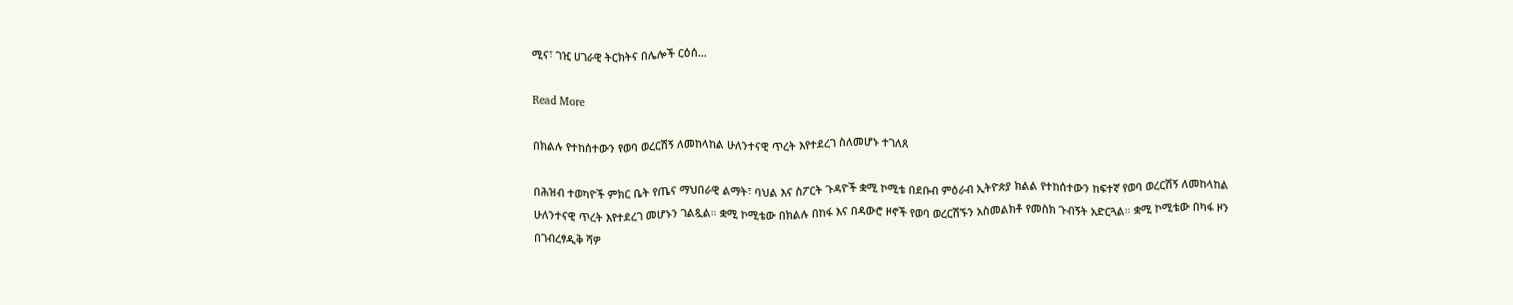ሚና፣ ገዢ ሀገራዊ ትርክትና በሌሎች ርዕሰ…

Read More

በክልሉ የተከሰተውን የወባ ወረርሽኝ ለመከላከል ሁለንተናዊ ጥረት እየተደረገ ስለመሆኑ ተገለጸ

በሕዝብ ተወካዮች ምክር ቤት የጤና ማህበራዊ ልማት፣ ባህል እና ስፖርት ጉዳዮች ቋሚ ኮሚቴ በደቡብ ምዕራብ ኢትዮጵያ ክልል የተከሰተውን ከፍተኛ የወባ ወረርሽኝ ለመከላከል ሁለንተናዊ ጥረት እየተደረገ መሆኑን ገልጿል። ቋሚ ኮሚቴው በክልሉ በከፋ እና በዳውሮ ዞኖች የወባ ወረርሽኙን አስመልክቶ የመስክ ጉብኝት አድርጓል። ቋሚ ኮሚቴው በካፋ ዞን በገብረፃዲቅ ሻዎ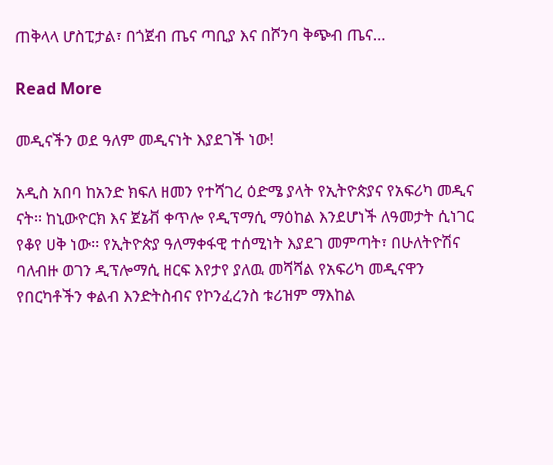ጠቅላላ ሆስፒታል፣ በጎጀብ ጤና ጣቢያ እና በሾንባ ቅጭብ ጤና…

Read More

መዲናችን ወደ ዓለም መዲናነት እያደገች ነው!

አዲስ አበባ ከአንድ ክፍለ ዘመን የተሻገረ ዕድሜ ያላት የኢትዮጵያና የአፍሪካ መዲና ናት፡፡ ከኒውዮርክ እና ጀኔቭ ቀጥሎ የዲፕማሲ ማዕከል እንደሆነች ለዓመታት ሲነገር የቆየ ሀቅ ነው፡፡ የኢትዮጵያ ዓለማቀፋዊ ተሰሚነት እያደገ መምጣት፣ በሁለትዮሽና ባለብዙ ወገን ዲፕሎማሲ ዘርፍ እየታየ ያለዉ መሻሻል የአፍሪካ መዲናዋን የበርካቶችን ቀልብ እንድትስብና የኮንፈረንስ ቱሪዝም ማእከል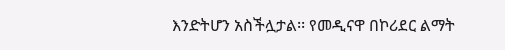እንድትሆን አስችሏታል፡፡ የመዲናዋ በኮሪደር ልማት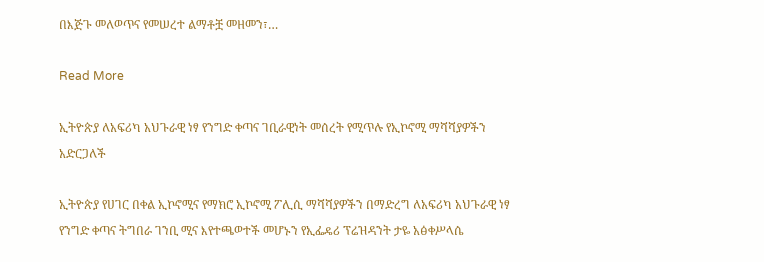በእጅጉ መለወጥና የመሠረተ ልማቶቿ መዘመን፣…

Read More

ኢትዮጵያ ለአፍሪካ አህጉራዊ ነፃ የንግድ ቀጣና ገቢራዊነት መሰረት የሚጥሉ የኢኮኖሚ ማሻሻያዎችን አድርጋለች

ኢትዮጵያ የሀገር በቀል ኢኮኖሚና የማክሮ ኢኮኖሚ ፖሊሲ ማሻሻያዎችን በማድረግ ለአፍሪካ አህጉራዊ ነፃ የንግድ ቀጣና ትግበራ ገንቢ ሚና እየተጫወተች መሆኑን የኢፌዴሪ ፕሬዝዳንት ታዬ አፅቀሥላሴ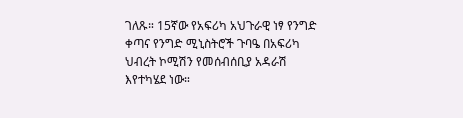ገለጹ። 15ኛው የአፍሪካ አህጉራዊ ነፃ የንግድ ቀጣና የንግድ ሚኒስትሮች ጉባዔ በአፍሪካ ህብረት ኮሚሽን የመሰብሰቢያ አዳራሽ እየተካሄደ ነው።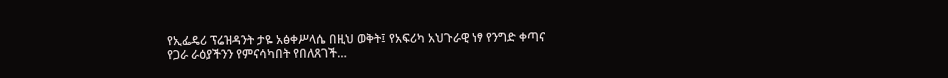የኢፌዴሪ ፕሬዝዳንት ታዬ አፅቀሥላሴ በዚህ ወቅት፤ የአፍሪካ አህጉራዊ ነፃ የንግድ ቀጣና የጋራ ራዕያችንን የምናሳካበት የበለጸገች…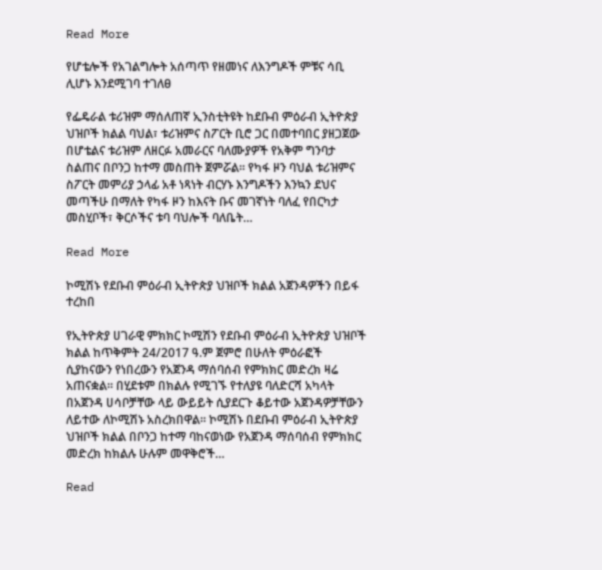Read More

የሆቴሎች የአገልግሎት አሰጣጥ የዘመነና ለእንግዶች ምቹና ሳቢ ሊሆኑ እንደሚገባ ተገለፀ

የፌዴራል ቱሪዝም ማሰለጠኛ ኢንስቲትዩት ከደቡብ ምዕራብ ኢትዮጵያ ህዝቦች ክልል ባህል፣ ቱሪዝምና ስፖርት ቢሮ ጋር በመተባበር ያዘጋጀው በሆቴልና ቱሪዝም ለዘርፉ አመራርና ባለሙያዎች የአቅም ግንባታ ስልጠና በቦንጋ ከተማ መስጠት ጀምሯል። የካፋ ዞን ባህል ቱሪዝምና ስፖርት መምሪያ ኃላፊ አቶ ነጻነት ብርሃኑ እንግዶችን እንኳን ደህና መጣችሁ በማለት የካፋ ዞን ከእናት ቡና መገኛነት ባለፈ የበርካታ መስሂቦች፣ ቅርሶችና ቱባ ባህሎች ባለቤት…

Read More

ኮሚሽኑ የደቡብ ምዕራብ ኢትዮጵያ ህዝቦች ክልል አጀንዳዎችን በይፋ ተረከበ

የኢትዮጵያ ሀገራዊ ምክክር ኮሚሽን የደቡብ ምዕራብ ኢትዮጵያ ህዝቦች ክልል ከጥቅምት 24/2017 ዓ.ም ጀምሮ በሁለት ምዕራፎች ሲያከናውን የነበረውን የአጀንዳ ማሰባሰብ የምክክር መድረክ ዛሬ አጠናቋል። በሂደቱም በክልሉ የሚገኙ የተለያዩ ባለድርሻ አካላት በአጀንዳ ሀሳቦቻቸው ላይ ውይይት ሲያደርጉ ቆይተው አጀንዳዎቻቸውን ለይተው ለኮሚሽኑ አስረክበዋል፡፡ ኮሚሽኑ በደቡብ ምዕራብ ኢትዮጵያ ህዝቦች ክልል በቦንጋ ከተማ ባከናወነው የአጀንዳ ማሰባሰብ የምክክር መድረክ ከክልሉ ሁሉም መዋቅሮች…

Read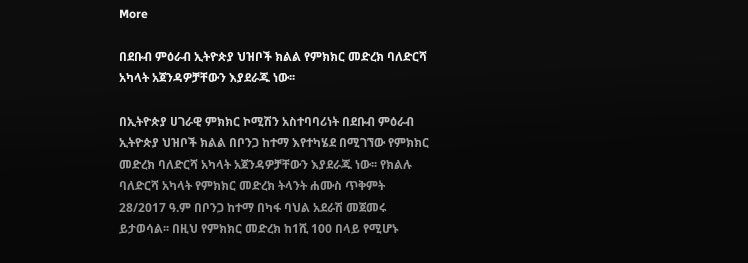More

በደቡብ ምዕራብ ኢትዮጵያ ህዝቦች ክልል የምክክር መድረክ ባለድርሻ አካላት አጀንዳዎቻቸውን እያደራጁ ነው፡፡

በኢትዮጵያ ሀገራዊ ምክክር ኮሚሽን አስተባባሪነት በደቡብ ምዕራብ ኢትዮጵያ ህዝቦች ክልል በቦንጋ ከተማ እየተካሄደ በሚገኘው የምክክር መድረክ ባለድርሻ አካላት አጀንዳዎቻቸውን እያደራጁ ነው፡፡ የክልሉ ባለድርሻ አካላት የምክክር መድረክ ትላንት ሐሙስ ጥቅምት 28/2017 ዓ.ም በቦንጋ ከተማ በካፋ ባህል አደራሽ መጀመሩ ይታወሳል፡፡ በዚህ የምክክር መድረክ ከ1ሺ 100 በላይ የሚሆኑ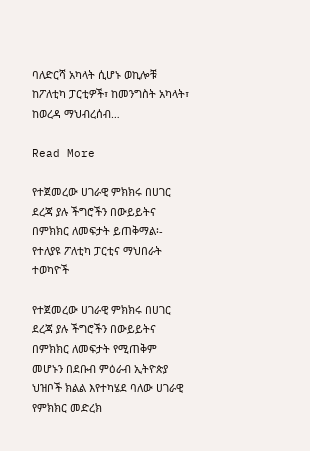ባለድርሻ አካላት ሲሆኑ ወኪሎቹ ከፖለቲካ ፓርቲዎች፣ ከመንግስት አካላት፣ ከወረዳ ማህብረሰብ…

Read More

የተጀመረው ሀገራዊ ምክክሩ በሀገር ደረጃ ያሉ ችግሮችን በውይይትና በምክክር ለመፍታት ይጠቅማል፡- የተለያዩ ፖለቲካ ፓርቲና ማህበራት ተወካዮች

የተጀመረው ሀገራዊ ምክክሩ በሀገር ደረጃ ያሉ ችግሮችን በውይይትና በምክክር ለመፍታት የሚጠቅም መሆኑን በደቡብ ምዕራብ ኢትዮጵያ ህዝቦች ክልል እየተካሄደ ባለው ሀገራዊ የምክክር መድረክ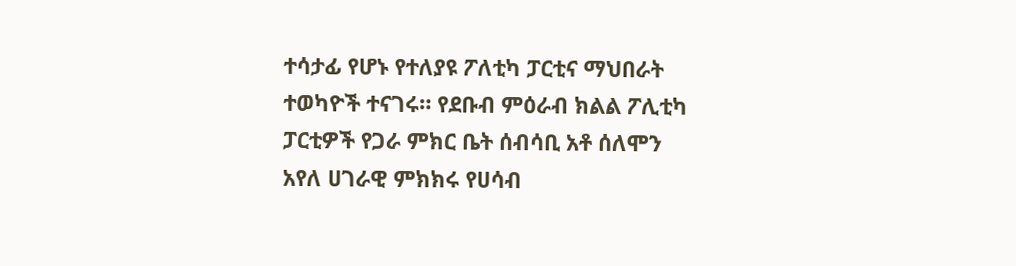ተሳታፊ የሆኑ የተለያዩ ፖለቲካ ፓርቲና ማህበራት ተወካዮች ተናገሩ። የደቡብ ምዕራብ ክልል ፖሊቲካ ፓርቲዎች የጋራ ምክር ቤት ሰብሳቢ አቶ ሰለሞን አየለ ሀገራዊ ምክክሩ የሀሳብ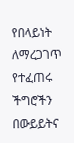የበላይነት ለማረጋገጥ የተፈጠሩ ችግሮችን በውይይትና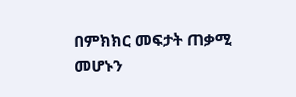በምክክር መፍታት ጠቃሚ መሆኑን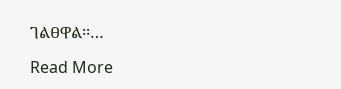ገልፀዋል፡፡…

Read More